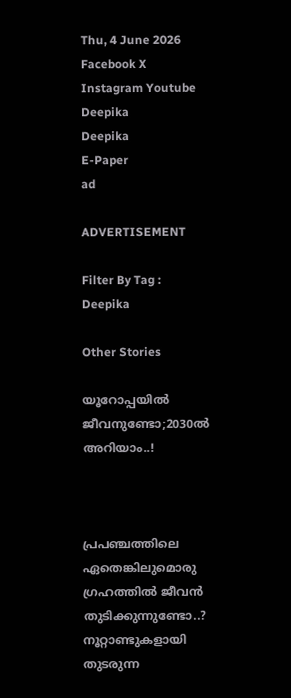Thu, 4 June 2026
Facebook X Instagram Youtube
Deepika
Deepika
E-Paper
ad

ADVERTISEMENT

Filter By Tag : Deepika

Other Stories

യൂറോപ്പയിൽ ജീവനുണ്ടോ;2030ൽ അറിയാം..!



പ്രപഞ്ചത്തിലെ ഏതെങ്കിലുമൊരു ഗ്രഹത്തിൽ ജീവന്‍ തുടിക്കുന്നുണ്ടോ..? നൂറ്റാണ്ടുകളായി തുടരുന്ന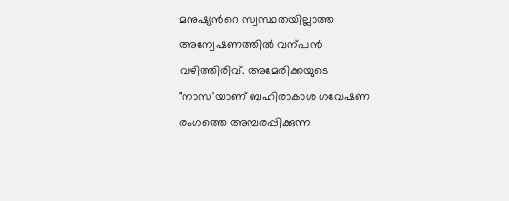മനുഷ്യന്‍റെ സ്വസ്ഥതയില്ലാത്ത അന്വേഷണത്തിൽ വന്പൻ വഴിത്തിരിവ്. അമേരിക്കയുടെ "നാസ'യാണ് ബഹിരാകാശ ഗവേഷണ രംഗത്തെ അമ്പരപ്പിക്കുന്ന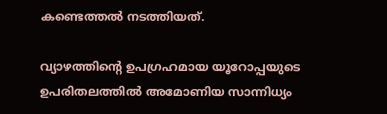കണ്ടെത്തൽ നടത്തിയത്.

വ്യാഴത്തിന്‍റെ ഉപഗ്രഹമായ യൂറോപ്പയുടെ ഉപരിതലത്തില്‍ അമോണിയ സാന്നിധ്യം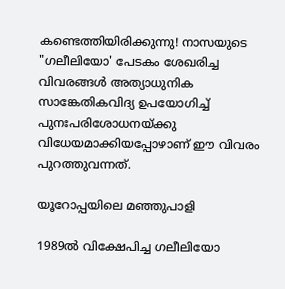കണ്ടെത്തിയിരിക്കുന്നു! നാസയുടെ "ഗലീലിയോ' പേടകം ശേഖരിച്ച വിവരങ്ങള്‍ അത്യാധുനിക സാങ്കേതികവിദ്യ ഉപയോഗിച്ച് പുനഃപരിശോധനയ്ക്കു വിധേയമാക്കിയപ്പോഴാണ് ഈ വിവരം പുറത്തുവന്നത്.

യൂറോപ്പയിലെ മഞ്ഞുപാളി

1989ല്‍ വിക്ഷേപിച്ച ഗലീലിയോ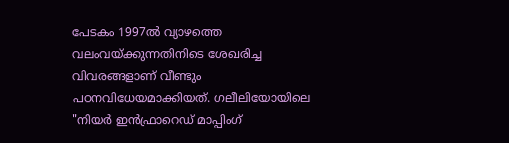പേടകം 1997ല്‍ വ്യാഴത്തെ വലംവയ്ക്കുന്നതിനിടെ ശേഖരിച്ച വിവരങ്ങളാണ് വീണ്ടും പഠനവിധേയമാക്കിയത്. ഗലീലിയോയിലെ "നിയര്‍ ഇന്‍ഫ്രാറെഡ് മാപ്പിംഗ്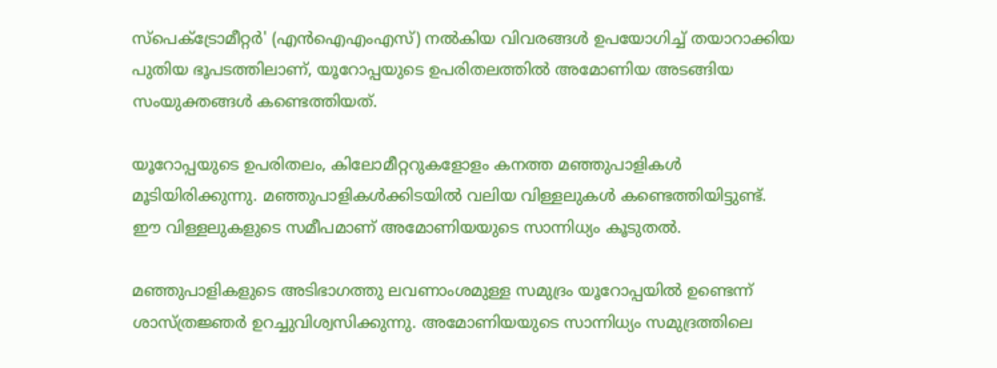സ്‌പെക്‌ട്രോമീറ്റര്‍' (എൻഐഎംഎസ്) നല്‍കിയ വിവരങ്ങള്‍ ഉപയോഗിച്ച് തയാറാക്കിയ പുതിയ ഭൂപടത്തിലാണ്, യൂറോപ്പയുടെ ഉപരിതലത്തില്‍ അമോണിയ അടങ്ങിയ സംയുക്തങ്ങള്‍ കണ്ടെത്തിയത്.

യൂറോപ്പയുടെ ഉപരിതലം, കിലോമീറ്ററുകളോളം കനത്ത മഞ്ഞുപാളികൾ മൂടിയിരിക്കുന്നു. മഞ്ഞുപാളികള്‍ക്കിടയില്‍ വലിയ വിള്ളലുകള്‍ കണ്ടെത്തിയിട്ടുണ്ട്. ഈ വിള്ളലുകളുടെ സമീപമാണ് അമോണിയയുടെ സാന്നിധ്യം കൂടുതൽ.

മഞ്ഞുപാളികളുടെ അടിഭാഗത്തു ലവണാംശമുള്ള സമുദ്രം യൂറോപ്പയില്‍ ഉണ്ടെന്ന് ശാസ്ത്രജ്ഞര്‍ ഉറച്ചുവിശ്വസിക്കുന്നു. അമോണിയയുടെ സാന്നിധ്യം സമുദ്രത്തിലെ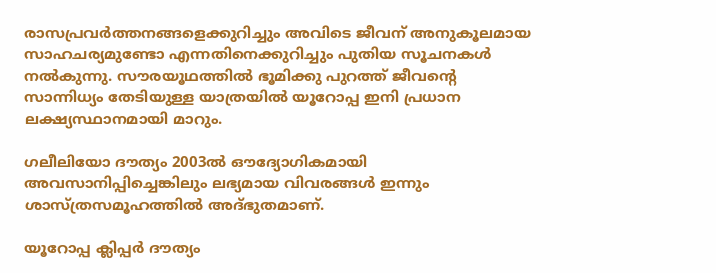രാസപ്രവര്‍ത്തനങ്ങളെക്കുറിച്ചും അവിടെ ജീവന് അനുകൂലമായ സാഹചര്യമുണ്ടോ എന്നതിനെക്കുറിച്ചും പുതിയ സൂചനകള്‍ നല്‍കുന്നു. സൗരയൂഥത്തില്‍ ഭൂമിക്കു പുറത്ത് ജീവന്‍റെ സാന്നിധ്യം തേടിയുള്ള യാത്രയില്‍ യൂറോപ്പ ഇനി പ്രധാന ലക്ഷ്യസ്ഥാനമായി മാറും.

ഗലീലിയോ ദൗത്യം 2003ല്‍ ഔദ്യോഗികമായി അവസാനിപ്പിച്ചെങ്കിലും ലഭ്യമായ വിവരങ്ങൾ ഇന്നും ശാസ്ത്രസമൂഹത്തിൽ അദ്ഭുതമാണ്.

യൂറോപ്പ ക്ലിപ്പര്‍ ദൗത്യം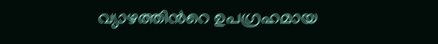വ്യാഴത്തിന്‍റെ ഉപഗ്രഹമായ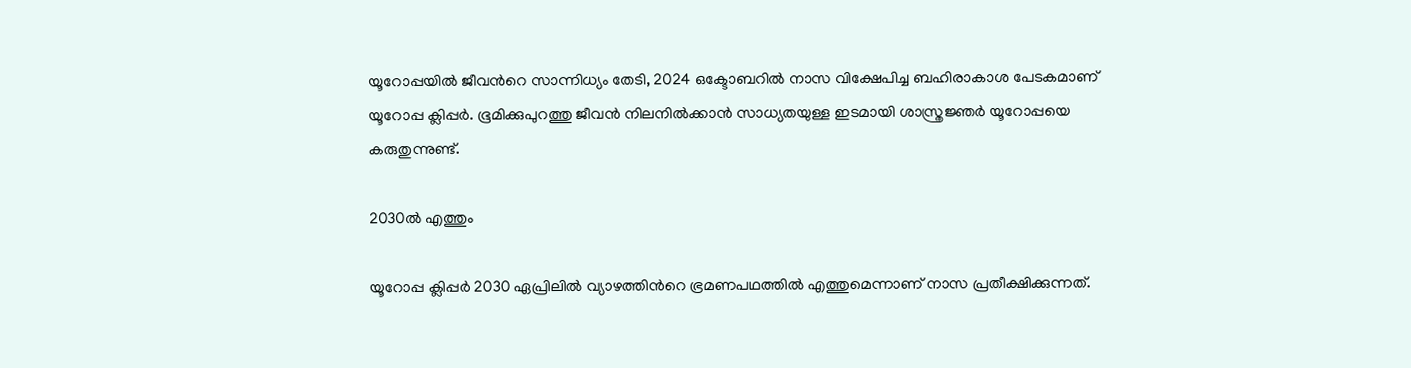യൂറോപ്പയില്‍ ജീവന്‍റെ സാന്നിധ്യം തേടി, 2024 ഒക്ടോബറിൽ നാസ വിക്ഷേപിച്ച ബഹിരാകാശ പേടകമാണ് യൂറോപ്പ ക്ലിപ്പര്‍. ഭൂമിക്കുപുറത്തു ജീവന്‍ നിലനില്‍ക്കാന്‍ സാധ്യതയുള്ള ഇടമായി ശാസ്ത്രജ്ഞര്‍ യൂറോപ്പയെ കരുതുന്നുണ്ട്.

2030ൽ എത്തും

യൂറോപ്പ ക്ലിപ്പർ 2030 ഏപ്രിലില്‍ വ്യാഴത്തിന്‍റെ ഭ്രമണപഥത്തില്‍ എത്തുമെന്നാണ് നാസ പ്രതീക്ഷിക്കുന്നത്.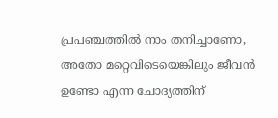പ്രപഞ്ചത്തില്‍ നാം തനിച്ചാണോ, അതോ മറ്റെവിടെയെങ്കിലും ജീവന്‍ ഉണ്ടോ എന്ന ചോദ്യത്തിന്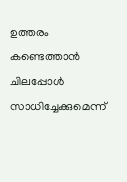ഉത്തരം കണ്ടെത്താന്‍ ചിലപ്പോൾ സാധിച്ചേക്കുമെന്ന്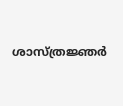ശാസ്ത്രജ്ഞർ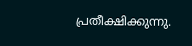പ്രതീക്ഷിക്കുന്നു.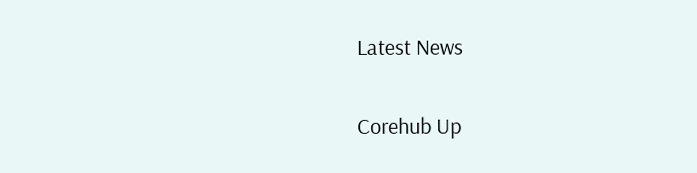Latest News

Corehub Up